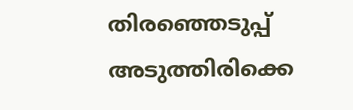തിരഞ്ഞെടുപ്പ് അടുത്തിരിക്കെ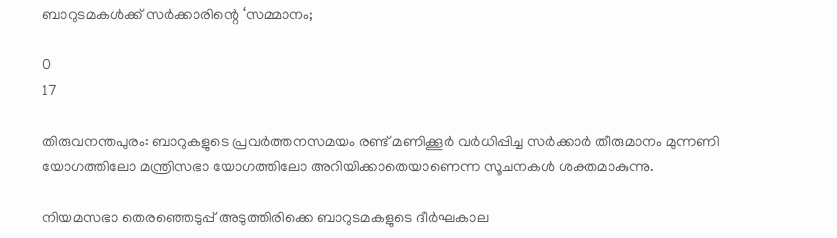ബാറുടമകൾക്ക് സർക്കാരിന്റെ ‘സമ്മാനം;

0
17

തിരുവനന്തപുരം: ബാറുകളുടെ പ്രവർത്തനസമയം രണ്ട് മണിക്കൂർ വർധിപ്പിച്ച സർക്കാർ തീരുമാനം മുന്നണി യോഗത്തിലോ മന്ത്രിസഭാ യോഗത്തിലോ അറിയിക്കാതെയാണെന്ന സൂചനകൾ ശക്തമാകുന്നു.

നിയമസഭാ തെരഞ്ഞെടുപ്പ് അടുത്തിരിക്കെ ബാറുടമകളുടെ ദീർഘകാല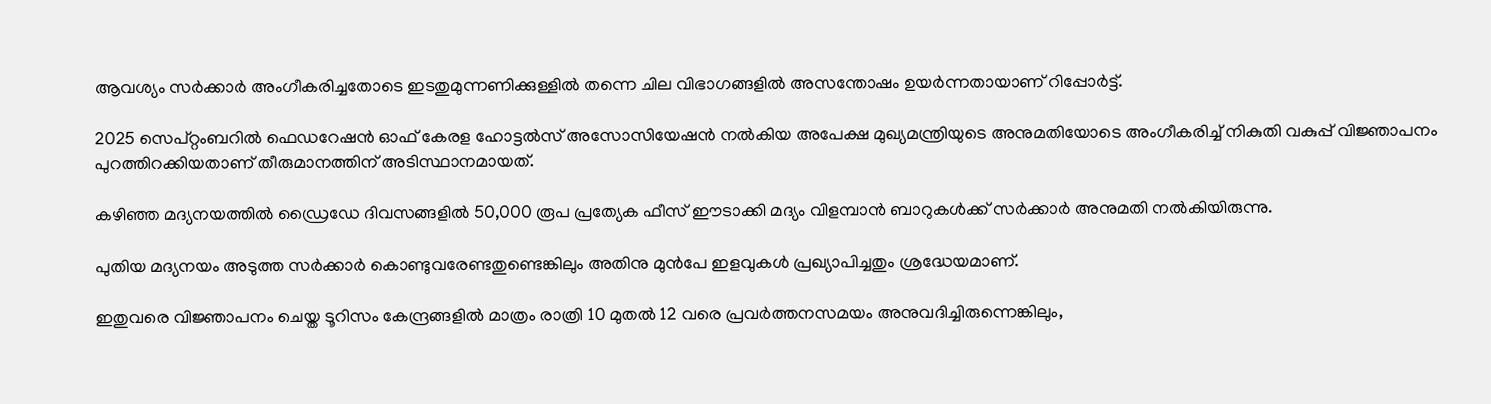ആവശ്യം സർക്കാർ അംഗീകരിച്ചതോടെ ഇടതുമുന്നണിക്കുള്ളിൽ തന്നെ ചില വിഭാഗങ്ങളിൽ അസന്തോഷം ഉയർന്നതായാണ് റിപ്പോർട്ട്.

2025 സെപ്റ്റംബറിൽ ഫെഡറേഷൻ ഓഫ് കേരള ഹോട്ടൽസ് അസോസിയേഷൻ നൽകിയ അപേക്ഷ മുഖ്യമന്ത്രിയുടെ അനുമതിയോടെ അംഗീകരിച്ച് നികുതി വകുപ്പ് വിജ്ഞാപനം പുറത്തിറക്കിയതാണ് തീരുമാനത്തിന് അടിസ്ഥാനമായത്.

കഴിഞ്ഞ മദ്യനയത്തിൽ ഡ്രൈഡേ ദിവസങ്ങളിൽ 50,000 രൂപ പ്രത്യേക ഫീസ് ഈടാക്കി മദ്യം വിളമ്പാൻ ബാറുകൾക്ക് സർക്കാർ അനുമതി നൽകിയിരുന്നു.

പുതിയ മദ്യനയം അടുത്ത സർക്കാർ കൊണ്ടുവരേണ്ടതുണ്ടെങ്കിലും അതിനു മുൻപേ ഇളവുകൾ പ്രഖ്യാപിച്ചതും ശ്രദ്ധേയമാണ്.

ഇതുവരെ വിജ്ഞാപനം ചെയ്ത ടൂറിസം കേന്ദ്രങ്ങളിൽ മാത്രം രാത്രി 10 മുതൽ 12 വരെ പ്രവർത്തനസമയം അനുവദിച്ചിരുന്നെങ്കിലും,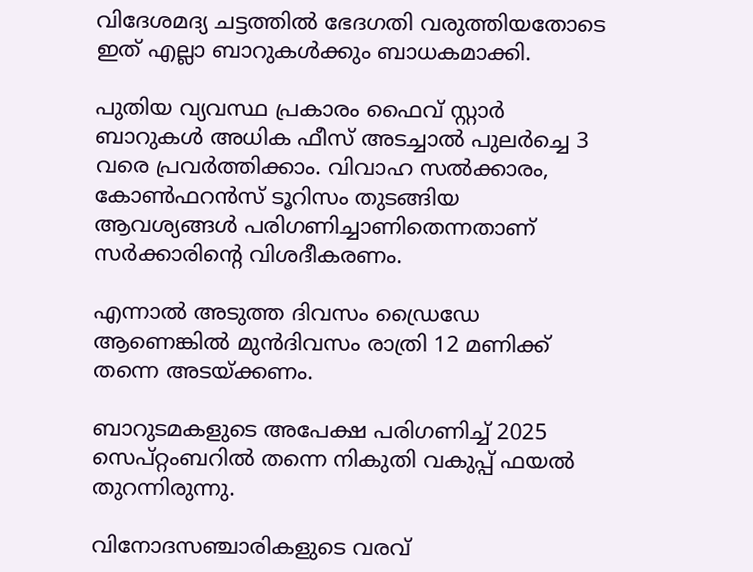വിദേശമദ്യ ചട്ടത്തിൽ ഭേദഗതി വരുത്തിയതോടെ ഇത് എല്ലാ ബാറുകൾക്കും ബാധകമാക്കി.

പുതിയ വ്യവസ്ഥ പ്രകാരം ഫൈവ് സ്റ്റാർ ബാറുകൾ അധിക ഫീസ് അടച്ചാൽ പുലർച്ചെ 3 വരെ പ്രവർത്തിക്കാം. വിവാഹ സൽക്കാരം, കോൺഫറൻസ് ടൂറിസം തുടങ്ങിയ ആവശ്യങ്ങൾ പരിഗണിച്ചാണിതെന്നതാണ് സർക്കാരിന്റെ വിശദീകരണം.

എന്നാൽ അടുത്ത ദിവസം ഡ്രൈഡേ ആണെങ്കിൽ മുൻദിവസം രാത്രി 12 മണിക്ക് തന്നെ അടയ്ക്കണം.

ബാറുടമകളുടെ അപേക്ഷ പരിഗണിച്ച് 2025 സെപ്റ്റംബറിൽ തന്നെ നികുതി വകുപ്പ് ഫയൽ തുറന്നിരുന്നു.

വിനോദസഞ്ചാരികളുടെ വരവ്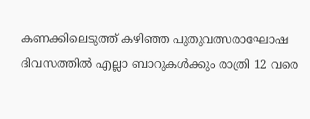കണക്കിലെടുത്ത് കഴിഞ്ഞ പുതുവത്സരാഘോഷ ദിവസത്തിൽ എല്ലാ ബാറുകൾക്കും രാത്രി 12 വരെ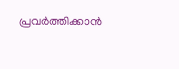പ്രവർത്തിക്കാൻ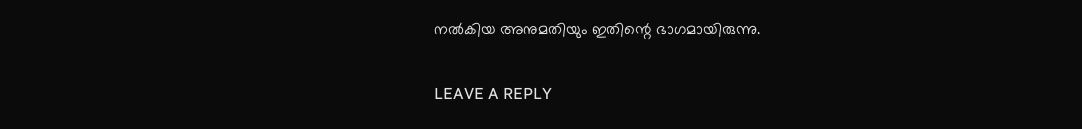നൽകിയ അനുമതിയും ഇതിന്റെ ഭാഗമായിരുന്നു.

LEAVE A REPLY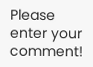Please enter your comment!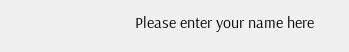Please enter your name here